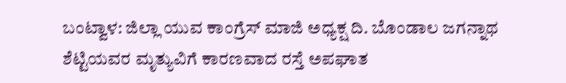ಬಂಟ್ವಾಳ: ಜಿಲ್ಲಾ ಯುವ ಕಾಂಗ್ರೆಸ್ ಮಾಜಿ ಅಧ್ಯಕ್ಷ ದಿ. ಬೊಂಡಾಲ ಜಗನ್ನಾಥ ಶೆಟ್ಟಿಯವರ ಮೃತ್ಯುವಿಗೆ ಕಾರಣವಾದ ರಸ್ತೆ ಅಪಘಾತ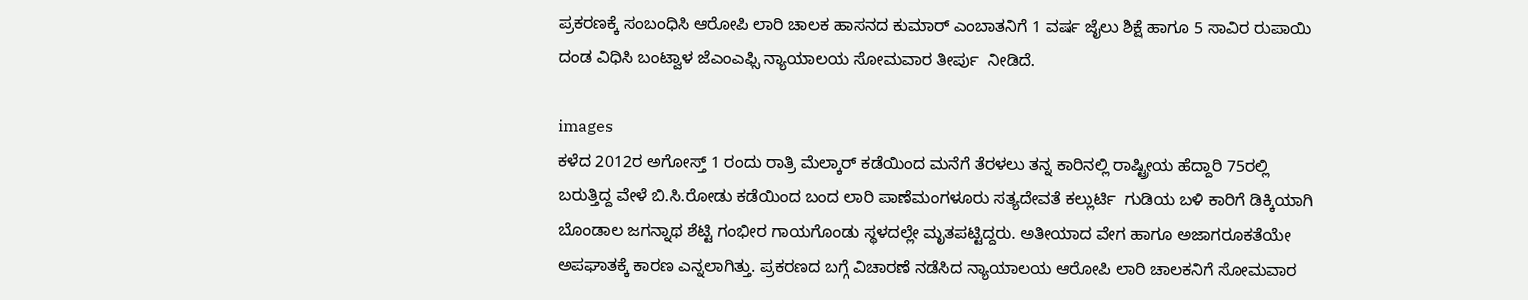ಪ್ರಕರಣಕ್ಕೆ ಸಂಬಂಧಿಸಿ ಆರೋಪಿ ಲಾರಿ ಚಾಲಕ ಹಾಸನದ ಕುಮಾರ್ ಎಂಬಾತನಿಗೆ 1 ವರ್ಷ ಜೈಲು ಶಿಕ್ಷೆ ಹಾಗೂ 5 ಸಾವಿರ ರುಪಾಯಿ ದಂಡ ವಿಧಿಸಿ ಬಂಟ್ವಾಳ ಜೆಎಂಎಫ್ಸಿ ನ್ಯಾಯಾಲಯ ಸೋಮವಾರ ತೀರ್ಪು  ನೀಡಿದೆ.

images
ಕಳೆದ 2012ರ ಅಗೋಸ್ತ್ 1 ರಂದು ರಾತ್ರಿ ಮೆಲ್ಕಾರ್ ಕಡೆಯಿಂದ ಮನೆಗೆ ತೆರಳಲು ತನ್ನ ಕಾರಿನಲ್ಲಿ ರಾಷ್ಟ್ರೀಯ ಹೆದ್ದಾರಿ 75ರಲ್ಲಿ ಬರುತ್ತಿದ್ದ ವೇಳೆ ಬಿ.ಸಿ.ರೋಡು ಕಡೆಯಿಂದ ಬಂದ ಲಾರಿ ಪಾಣೆಮಂಗಳೂರು ಸತ್ಯದೇವತೆ ಕಲ್ಲುರ್ಟಿ  ಗುಡಿಯ ಬಳಿ ಕಾರಿಗೆ ಡಿಕ್ಕಿಯಾಗಿ ಬೊಂಡಾಲ ಜಗನ್ನಾಥ ಶೆಟ್ಟಿ ಗಂಭೀರ ಗಾಯಗೊಂಡು ಸ್ಥಳದಲ್ಲೇ ಮೃತಪಟ್ಟಿದ್ದರು. ಅತೀಯಾದ ವೇಗ ಹಾಗೂ ಅಜಾಗರೂಕತೆಯೇ ಅಪಘಾತಕ್ಕೆ ಕಾರಣ ಎನ್ನಲಾಗಿತ್ತು. ಪ್ರಕರಣದ ಬಗ್ಗೆ ವಿಚಾರಣೆ ನಡೆಸಿದ ನ್ಯಾಯಾಲಯ ಆರೋಪಿ ಲಾರಿ ಚಾಲಕನಿಗೆ ಸೋಮವಾರ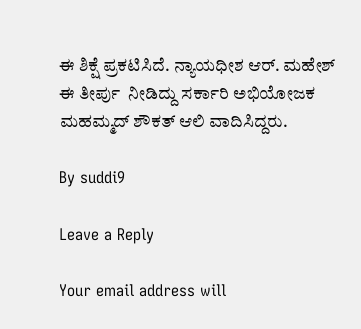ಈ ಶಿಕ್ಷೆ ಪ್ರಕಟಿಸಿದೆ. ನ್ಯಾಯಧೀಶ ಆರ್. ಮಹೇಶ್ ಈ ತೀರ್ಪು  ನೀಡಿದ್ದು ಸರ್ಕಾರಿ ಅಭಿಯೋಜಕ ಮಹಮ್ಮದ್ ಶೌಕತ್ ಆಲಿ ವಾದಿಸಿದ್ದರು.

By suddi9

Leave a Reply

Your email address will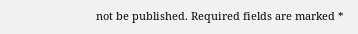not be published. Required fields are marked *